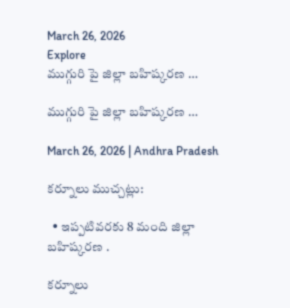March 26, 2026
Explore
ముగ్గురి పై జిల్లా బహిష్కరణ …

ముగ్గురి పై జిల్లా బహిష్కరణ …

March 26, 2026 | Andhra Pradesh

కర్నూలు ముచ్చట్లు:

  • ఇప్పటివరకు 8 మంది జిల్లా బహిష్కరణ .

కర్నూలు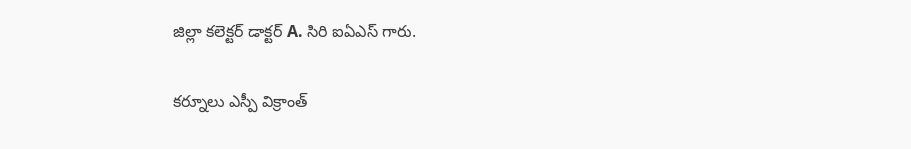జిల్లా కలెక్టర్ డాక్టర్ A. సిరి ఐఏఎస్ గారు.

కర్నూలు ఎస్పీ విక్రాంత్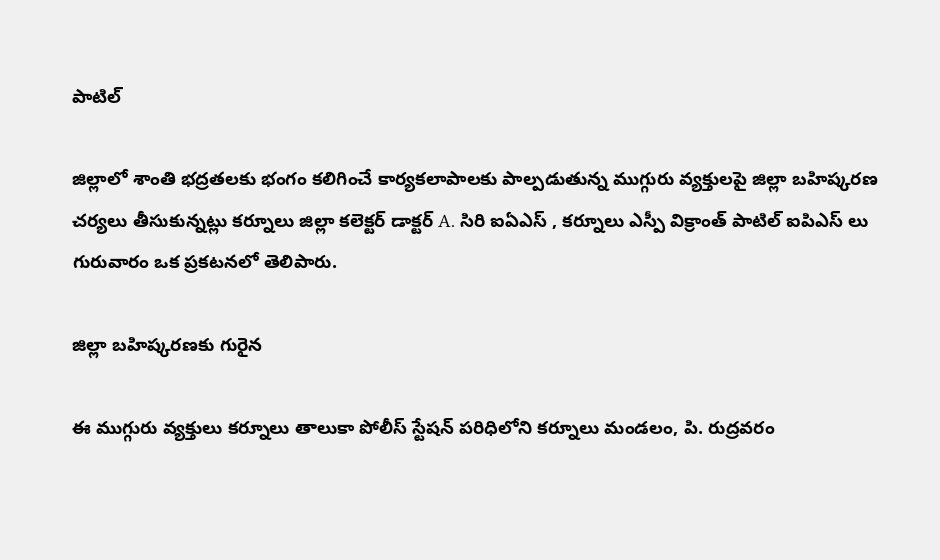పాటిల్

జిల్లాలో శాంతి భద్రతలకు భంగం కలిగించే కార్యకలాపాలకు పాల్పడుతున్న ముగ్గురు వ్యక్తులపై జిల్లా బహిష్కరణ చర్యలు తీసుకున్నట్లు కర్నూలు జిల్లా కలెక్టర్ డాక్టర్ A. సిరి ఐఏఎస్ , కర్నూలు ఎస్పీ విక్రాంత్ పాటిల్ ఐపిఎస్ లు గురువారం ఒక ప్రకటనలో తెలిపారు.

జిల్లా బహిష్కరణకు గురైన

ఈ ముగ్గురు వ్యక్తులు కర్నూలు తాలుకా పోలీస్ స్టేషన్ పరిధిలోని కర్నూలు మండలం, పి. రుద్రవరం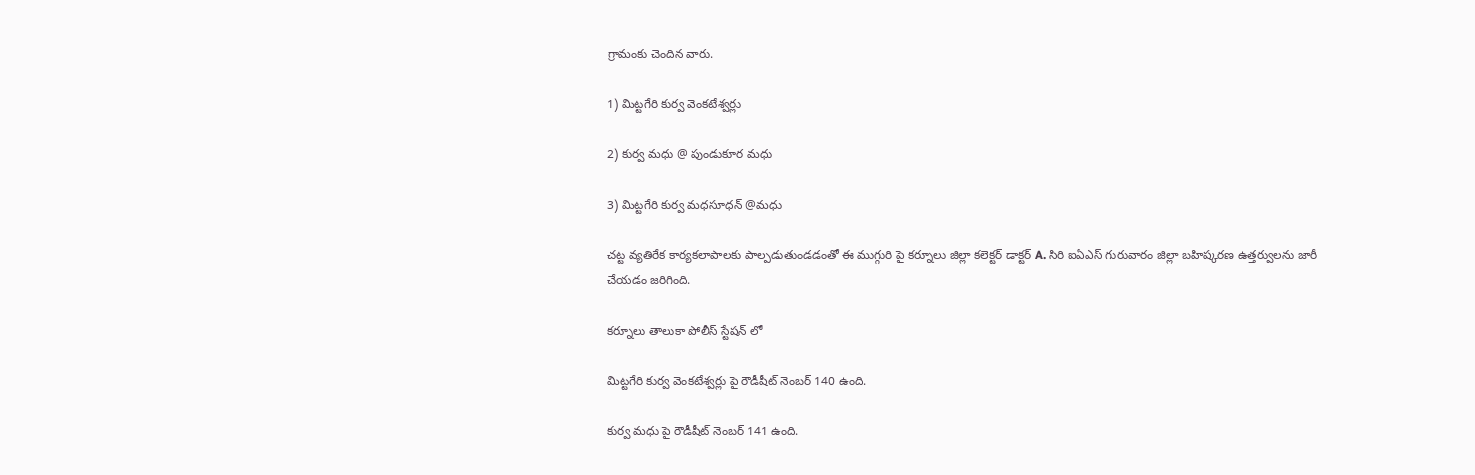గ్రామంకు చెందిన వారు.

1) మిట్టగేరి కుర్వ వెంకటేశ్వర్లు

2) కుర్వ మధు @ పుండుకూర మధు

3) మిట్టగేరి కుర్వ మధసూధన్ @మధు

చట్ట వ్యతిరేక కార్యకలాపాలకు పాల్పడుతుండడంతో ఈ ముగ్గురి పై కర్నూలు జిల్లా కలెక్టర్ డాక్టర్ A. సిరి ఐఏఎస్ గురువారం జిల్లా బహిష్కరణ ఉత్తర్వులను జారీ చేయడం జరిగింది.

కర్నూలు తాలుకా పోలీస్ స్టేషన్ లో

మిట్టగేరి కుర్వ వెంకటేశ్వర్లు పై రౌడీషీట్ నెంబర్ 140 ఉంది.

కుర్వ మధు పై రౌడీషీట్ నెంబర్ 141 ఉంది.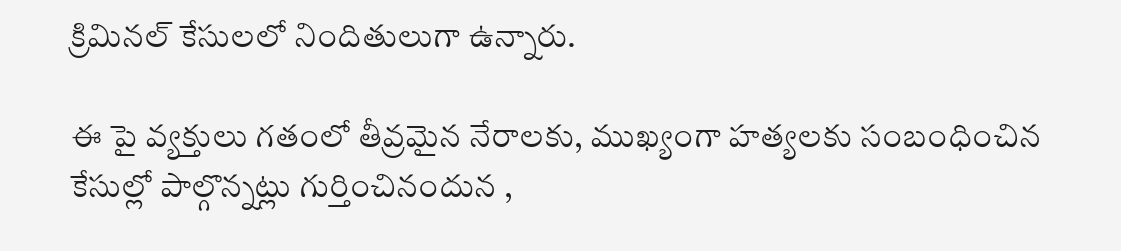క్రిమినల్ కేసులలో నిందితులుగా ఉన్నారు.

ఈ పై వ్యక్తులు గతంలో తీవ్రమైన నేరాలకు, ముఖ్యంగా హత్యలకు సంబంధించిన కేసుల్లో పాల్గొన్నట్లు గుర్తించినందున ,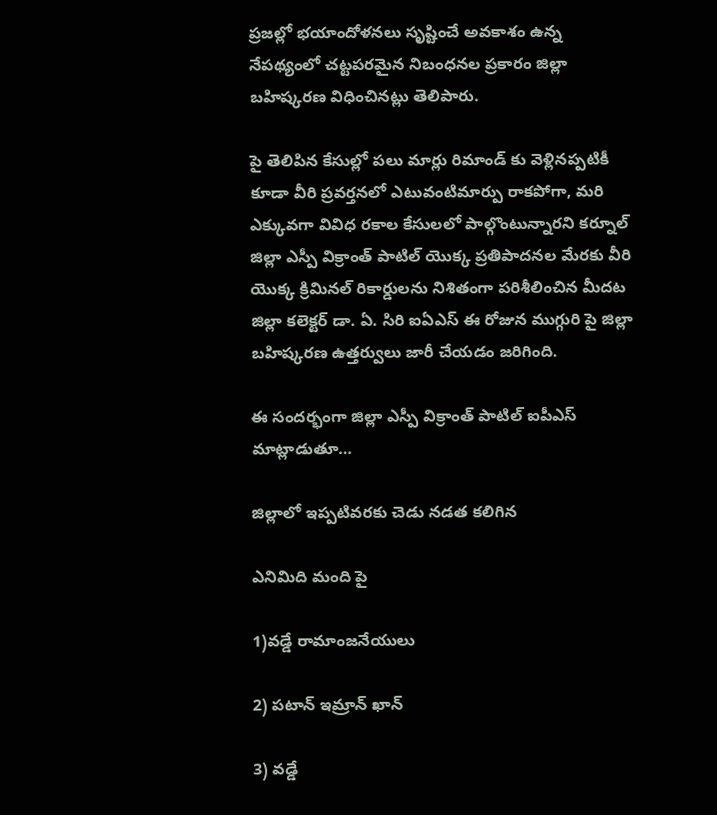ప్రజల్లో భయాందోళనలు సృష్టించే అవకాశం ఉన్న నేపథ్యంలో చట్టపరమైన నిబంధనల ప్రకారం జిల్లా బహిష్కరణ విధించినట్లు తెలిపారు.

పై తెలిపిన కేసుల్లో పలు మార్లు రిమాండ్ కు వెళ్లినప్పటికీ కూడా వీరి ప్రవర్తనలో ఎటువంటిమార్పు రాకపోగా, మరి ఎక్కువగా వివిధ రకాల కేసులలో పాల్గొంటున్నారని కర్నూల్ జిల్లా ఎస్పీ విక్రాంత్ పాటిల్ యొక్క ప్రతిపాదనల మేరకు వీరి యొక్క క్రిమినల్ రికార్డులను నిశితంగా పరిశీలించిన మీదట జిల్లా కలెక్టర్ డా. ఏ. సిరి ఐఏఎస్ ఈ రోజున ముగ్గురి పై జిల్లా బహిష్కరణ ఉత్తర్వులు జారీ చేయడం జరిగింది.

ఈ సందర్భంగా జిల్లా ఎస్పీ విక్రాంత్ పాటిల్ ఐపీఎస్ మాట్లాడుతూ…

జిల్లాలో ఇప్పటివరకు చెడు నడత కలిగిన

ఎనిమిది మంది పై

1)వడ్డే రామాంజనేయులు

2) పటాన్ ఇమ్రాన్ ఖాన్

3) వడ్డే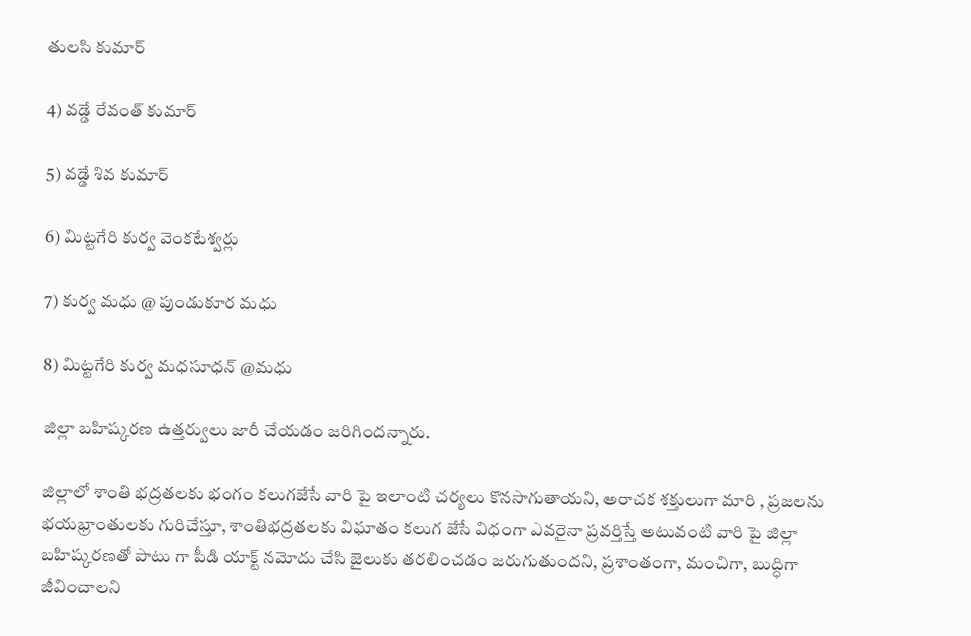తులసి కుమార్

4) వడ్డే రేవంత్ కుమార్

5) వడ్డే శివ కుమార్

6) మిట్టగేరి కుర్వ వెంకటేశ్వర్లు

7) కుర్వ మధు @ పుండుకూర మధు

8) మిట్టగేరి కుర్వ మధసూధన్ @మధు

జిల్లా బహిష్కరణ ఉత్తర్వులు జారీ చేయడం జరిగిందన్నారు.

జిల్లాలో శాంతి భద్రతలకు భంగం కలుగజేసే వారి పై ఇలాంటి చర్యలు కొనసాగుతాయని, అరాచక శక్తులుగా మారి , ప్రజలను భయభ్రాంతులకు గురిచేస్తూ, శాంతిభద్రతలకు విఘాతం కలుగ జేసే విధంగా ఎవరైనా ప్రవర్తిస్తే అటువంటి వారి పై జిల్లా బహిష్కరణతో పాటు గా పీడి యాక్ట్ నమోదు చేసి జైలుకు తరలించడం జరుగుతుందని, ప్రశాంతంగా, మంచిగా, బుద్ధిగా జీవించాలని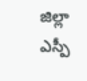జిల్లా ఎస్పీ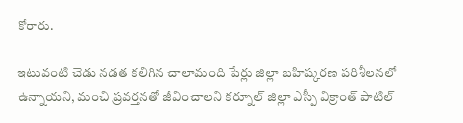కోరారు.

ఇటువంటి చెడు నడత కలిగిన చాలామంది పేర్లు జిల్లా బహిష్కరణ పరిశీలనలో ఉన్నాయని, మంచి ప్రవర్తనతో జీవించాలని కర్నూల్ జిల్లా ఎస్పీ విక్రాంత్ పాటిల్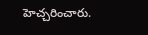హెచ్చరించారు.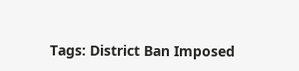Tags: District Ban Imposed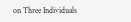on Three Individuals